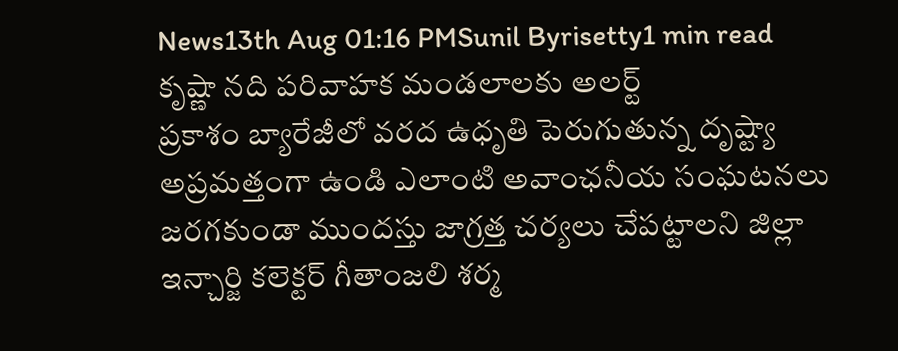News13th Aug 01:16 PMSunil Byrisetty1 min read
కృష్ణా నది పరివాహక మండలాలకు అలర్ట్
ప్రకాశం బ్యారేజీలో వరద ఉధృతి పెరుగుతున్న దృష్ట్యా అప్రమత్తంగా ఉండి ఎలాంటి అవాంఛనీయ సంఘటనలు జరగకుండా ముందస్తు జాగ్రత్త చర్యలు చేపట్టాలని జిల్లా ఇన్చార్జి కలెక్టర్ గీతాంజలి శర్మ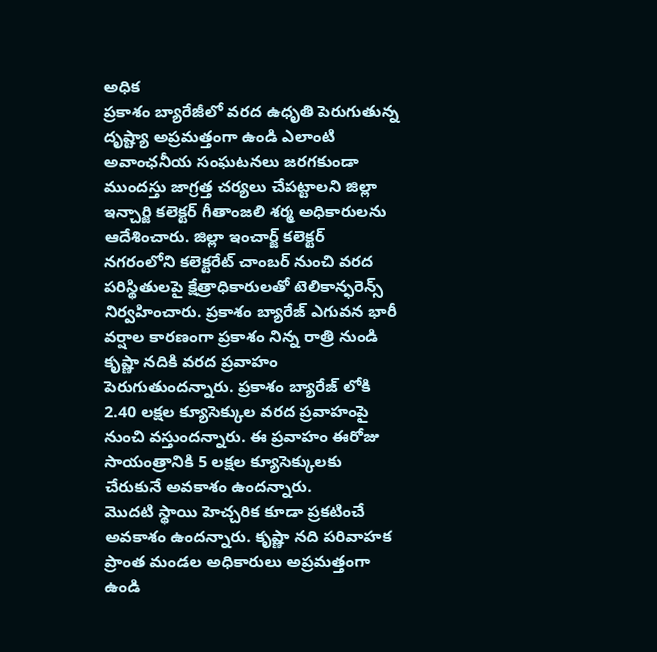అధిక
ప్రకాశం బ్యారేజీలో వరద ఉధృతి పెరుగుతున్న దృష్ట్యా అప్రమత్తంగా ఉండి ఎలాంటి అవాంఛనీయ సంఘటనలు జరగకుండా ముందస్తు జాగ్రత్త చర్యలు చేపట్టాలని జిల్లా ఇన్చార్జి కలెక్టర్ గీతాంజలి శర్మ అధికారులను ఆదేశించారు. జిల్లా ఇంచార్జ్ కలెక్టర్ నగరంలోని కలెక్టరేట్ చాంబర్ నుంచి వరద పరిస్థితులపై క్షేత్రాధికారులతో టెలికాన్ఫరెన్స్ నిర్వహించారు. ప్రకాశం బ్యారేజ్ ఎగువన భారీ వర్షాల కారణంగా ప్రకాశం నిన్న రాత్రి నుండి కృష్ణా నదికి వరద ప్రవాహం పెరుగుతుందన్నారు. ప్రకాశం బ్యారేజ్ లోకి 2.40 లక్షల క్యూసెక్కుల వరద ప్రవాహంపై నుంచి వస్తుందన్నారు. ఈ ప్రవాహం ఈరోజు సాయంత్రానికి 5 లక్షల క్యూసెక్కులకు చేరుకునే అవకాశం ఉందన్నారు.
మొదటి స్థాయి హెచ్చరిక కూడా ప్రకటించే అవకాశం ఉందన్నారు. కృష్ణా నది పరివాహక ప్రాంత మండల అధికారులు అప్రమత్తంగా ఉండి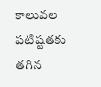కాలువల పటిష్టతకు తగిన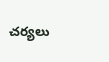చర్యలు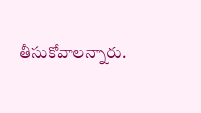తీసుకోవాలన్నారు.